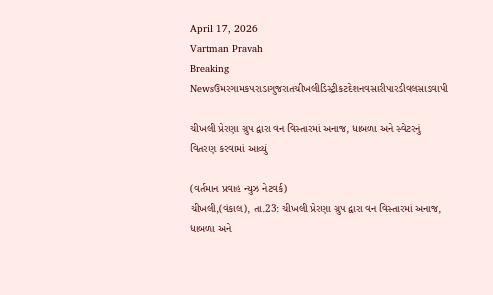April 17, 2026
Vartman Pravah
Breaking Newsઉમરગામકપરાડાગુજરાતચીખલીડિસ્ટ્રીકટદેશનવસારીપારડીવલસાડવાપી

ચીખલી પ્રેરણા ગ્રુપ દ્વારા વન વિસ્‍તારમાં અનાજ, ધાબળા અને સ્‍વેટરનું વિતરણ કરવામાં આવ્‍યું

(વર્તમાન પ્રવાહ ન્‍યુઝ નેટવર્ક)
ચીખલી,(વંકાલ), તા.23: ચીખલી પ્રેરણા ગ્રુપ દ્વારા વન વિસ્‍તારમાં અનાજ, ધાબળા અને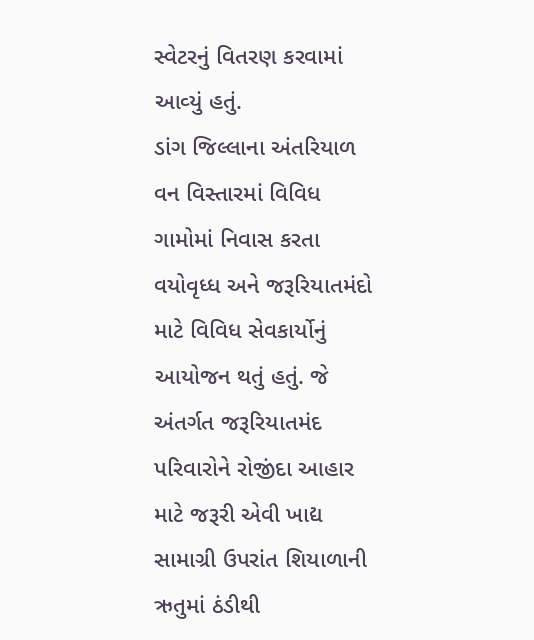સ્‍વેટરનું વિતરણ કરવામાં આવ્‍યું હતું.
ડાંગ જિલ્લાના અંતરિયાળ વન વિસ્‍તારમાં વિવિધ ગામોમાં નિવાસ કરતા વયોવૃધ્‍ધ અને જરૂરિયાતમંદો માટે વિવિધ સેવકાર્યોનું આયોજન થતું હતું. જે અંતર્ગત જરૂરિયાતમંદ પરિવારોને રોજીંદા આહાર માટે જરૂરી એવી ખાદ્ય સામાગ્રી ઉપરાંત શિયાળાની ઋતુમાં ઠંડીથી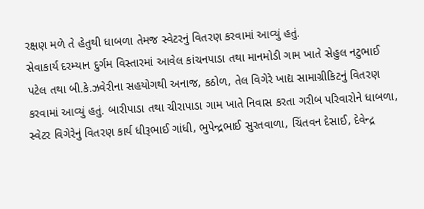રક્ષણ મળે તે હેતુથી ધાબળા તેમજ સ્‍વેટરનું વિતરણ કરવામાં આવ્‍યું હતું.
સેવાકાર્ય દરમ્‍યાન દુર્ગમ વિસ્‍તારમાં આવેલ કાંચનપાડા તથા માનમોડી ગામ ખાતે સેહુલ નટુભાઈ પટેલ તથા બી.કે.ઝવેરીના સહયોગથી અનાજ, કઠોળ, તેલ વિગેરે ખાદ્ય સામાગ્રીકિટનું વિતરણ કરવામાં આવ્‍યું હતું. બારીપાડા તથા ચીરાપાડા ગામ ખાતે નિવાસ કરતા ગરીબ પરિવારોને ધાબળા, સ્‍વેટર વિગેરેનું વિતરણ કાર્ય ધીરૂભાઈ ગાંધી, ભુપેન્‍દ્રભાઈ સુરતવાળા, ચિંતવન દેસાઈ, દેવેન્‍દ્ર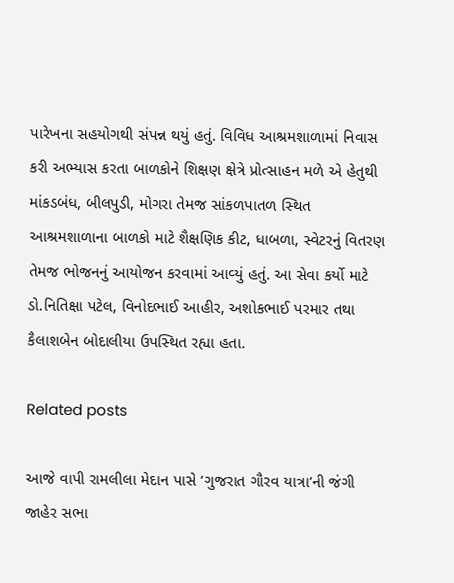પારેખના સહયોગથી સંપન્ન થયું હતું. વિવિધ આશ્રમશાળામાં નિવાસ કરી અભ્‍યાસ કરતા બાળકોને શિક્ષણ ક્ષેત્રે પ્રોત્‍સાહન મળે એ હેતુથી માંકડબંધ, બીલપુડી, મોગરા તેમજ સાંકળપાતળ સ્‍થિત આશ્રમશાળાના બાળકો માટે શૈક્ષણિક કીટ, ધાબળા, સ્‍વેટરનું વિતરણ તેમજ ભોજનનું આયોજન કરવામાં આવ્‍યું હતું. આ સેવા કર્યો માટે ડો.નિતિક્ષા પટેલ, વિનોદભાઈ આહીર, અશોકભાઈ પરમાર તથા કૈલાશબેન બોદાલીયા ઉપસ્‍થિત રહ્યા હતા.

Related posts

આજે વાપી રામલીલા મેદાન પાસે ‘ગુજરાત ગૌરવ યાત્રા’ની જંગી જાહેર સભા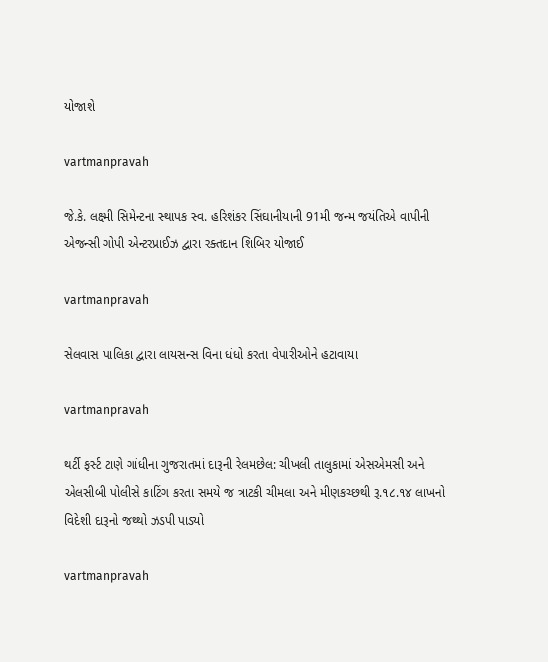યોજાશે

vartmanpravah

જે.કે. લક્ષ્મી સિમેન્‍ટના સ્‍થાપક સ્‍વ. હરિશંકર સિંઘાનીયાની 91મી જન્‍મ જયંતિએ વાપીની એજન્‍સી ગોપી એન્‍ટરપ્રાઈઝ દ્વારા રક્‍તદાન શિબિર યોજાઈ

vartmanpravah

સેલવાસ પાલિકા દ્વારા લાયસન્‍સ વિના ધંધો કરતા વેપારીઓને હટાવાયા

vartmanpravah

થર્ટી ફર્સ્‍ટ ટાણે ગાંધીના ગુજરાતમાં દારૂની રેલમછેલ: ચીખલી તાલુકામાં એસએમસી અને એલસીબી પોલીસે કાટિંગ કરતા સમયે જ ત્રાટકી ચીમલા અને મીણકચ્છથી રૂ.૧૮.૧૪ લાખનો વિદેશી દારૂનો જથ્થો ઝડપી પાડ્યો

vartmanpravah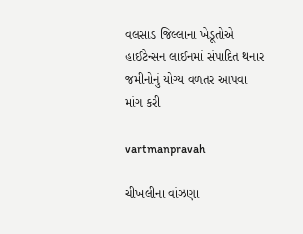વલસાડ જિલ્લાના ખેડૂતોએ હાઈટેન્‍સન લાઈનમાં સંપાદિત થનાર જમીનોનું યોગ્‍ય વળતર આપવા માંગ કરી

vartmanpravah

ચીખલીના વાંઝણા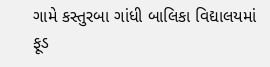ગામે કસ્‍તુરબા ગાંધી બાલિકા વિદ્યાલયમાં ફૂડ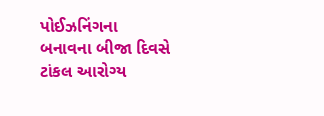પોઈઝનિંગના બનાવના બીજા દિવસે ટાંકલ આરોગ્‍ય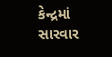કેન્‍દ્રમાં સારવાર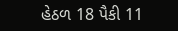હેઠળ 18 પૈકી 11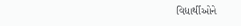વિદ્યાર્થીઓને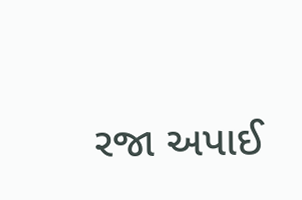રજા અપાઈ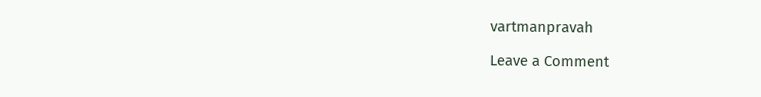vartmanpravah

Leave a Comment